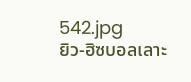542.jpg
ยิว-ฮิซบอลเลาะ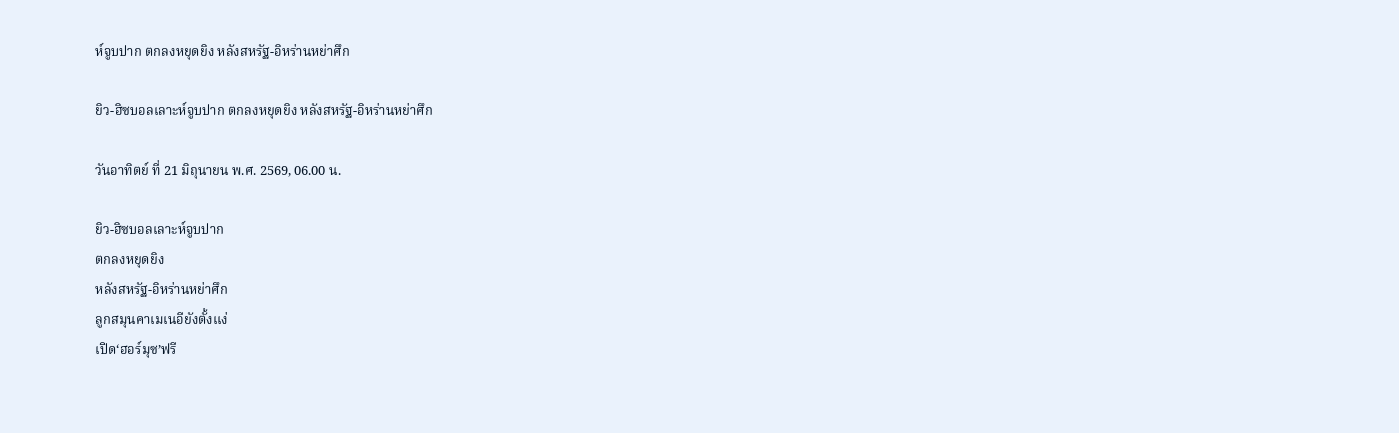ห์จูบปาก ตกลงหยุดยิง หลังสหรัฐ-อิหร่านหย่าศึก

ยิว-ฮิซบอลเลาะห์จูบปาก ตกลงหยุดยิง หลังสหรัฐ-อิหร่านหย่าศึก

วันอาทิตย์ ที่ 21 มิถุนายน พ.ศ. 2569, 06.00 น.

ยิว-ฮิซบอลเลาะห์จูบปาก
ตกลงหยุดยิง
หลังสหรัฐ-อิหร่านหย่าศึก
ลูกสมุนคาเมเนอียังตั้งแง่
เปิด‘ฮอร์มุซ’ฟรี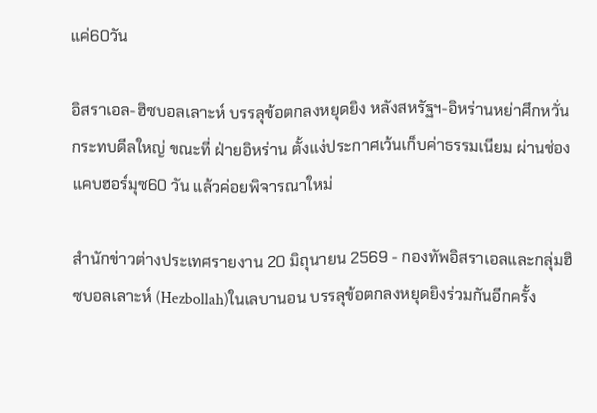แค่60วัน

อิสราเอล-ฮิซบอลเลาะห์ บรรลุข้อตกลงหยุดยิง หลังสหรัฐฯ-อิหร่านหย่าศึกหวั่นกระทบดีลใหญ่ ขณะที่ ฝ่ายอิหร่าน ตั้งแง่ประกาศเว้นเก็บค่าธรรมเนียม ผ่านช่องแคบฮอร์มุซ60 วัน แล้วค่อยพิจารณาใหม่

สำนักข่าวต่างประเทศรายงาน 20 มิถุนายน 2569 - กองทัพอิสราเอลและกลุ่มฮิซบอลเลาะห์ (Hezbollah)ในเลบานอน บรรลุข้อตกลงหยุดยิงร่วมกันอีกครั้ง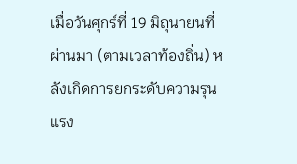เมื่อวันศุกร์ที่ 19 มิถุนายนที่ผ่านมา (ตามเวลาท้องถิ่น) หลังเกิดการยกระดับความรุนแรง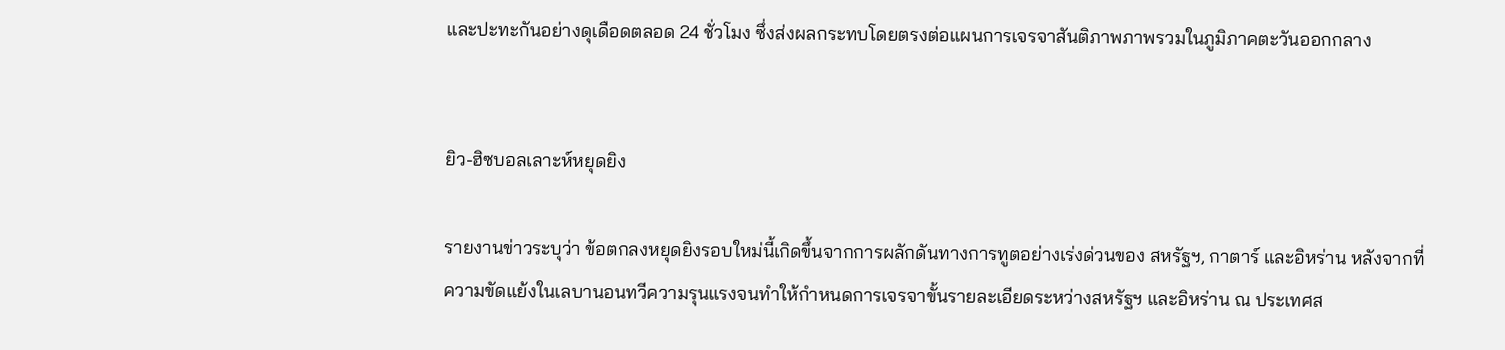และปะทะกันอย่างดุเดือดตลอด 24 ชั่วโมง ซึ่งส่งผลกระทบโดยตรงต่อแผนการเจรจาสันติภาพภาพรวมในภูมิภาคตะวันออกกลาง


ยิว-ฮิซบอลเลาะห์หยุดยิง

รายงานข่าวระบุว่า ข้อตกลงหยุดยิงรอบใหม่นี้เกิดขึ้นจากการผลักดันทางการทูตอย่างเร่งด่วนของ สหรัฐฯ, กาตาร์ และอิหร่าน หลังจากที่ความขัดแย้งในเลบานอนทวีความรุนแรงจนทำให้กำหนดการเจรจาขั้นรายละเอียดระหว่างสหรัฐฯ และอิหร่าน ณ ประเทศส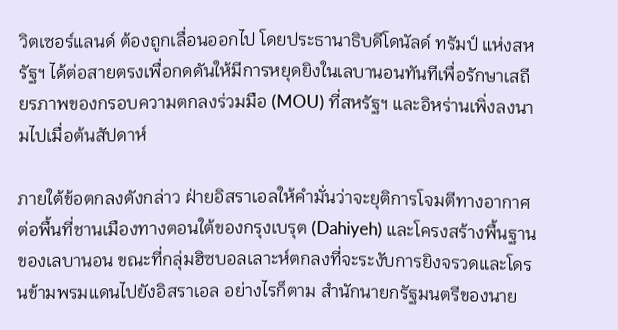วิตเซอร์แลนด์ ต้องถูกเลื่อนออกไป โดยประธานาธิบดีโดนัลด์ ทรัมป์ แห่งสหรัฐฯ ได้ต่อสายตรงเพื่อกดดันให้มีการหยุดยิงในเลบานอนทันทีเพื่อรักษาเสถียรภาพของกรอบความตกลงร่วมมือ (MOU) ที่สหรัฐฯ และอิหร่านเพิ่งลงนามไปเมื่อต้นสัปดาห์

ภายใต้ข้อตกลงดังกล่าว ฝ่ายอิสราเอลให้คำมั่นว่าจะยุติการโจมตีทางอากาศต่อพื้นที่ชานเมืองทางตอนใต้ของกรุงเบรุต (Dahiyeh) และโครงสร้างพื้นฐานของเลบานอน ขณะที่กลุ่มฮิซบอลเลาะห์ตกลงที่จะระงับการยิงจรวดและโดรนข้ามพรมแดนไปยังอิสราเอล อย่างไรก็ตาม สำนักนายกรัฐมนตรีของนาย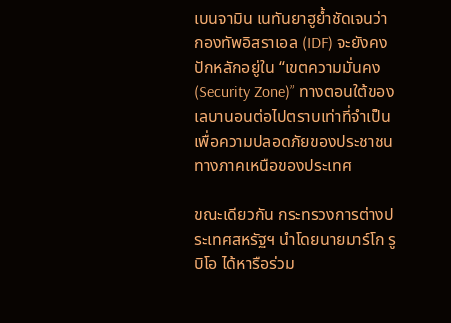เบนจามิน เนทันยาฮูย้ำชัดเจนว่า กองทัพอิสราเอล (IDF) จะยังคงปักหลักอยู่ใน “เขตความมั่นคง(Security Zone)” ทางตอนใต้ของเลบานอนต่อไปตราบเท่าที่จำเป็น เพื่อความปลอดภัยของประชาชนทางภาคเหนือของประเทศ

ขณะเดียวกัน กระทรวงการต่างประเทศสหรัฐฯ นำโดยนายมาร์โก รูบิโอ ได้หารือร่วม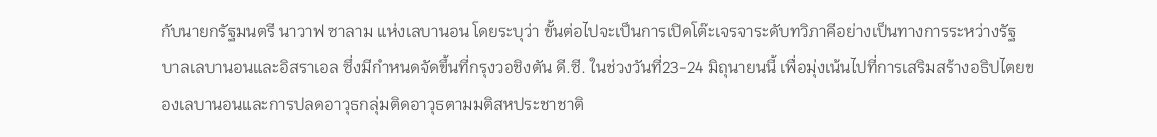กับนายกรัฐมนตรี นาวาฟ ซาลาม แห่งเลบานอน โดยระบุว่า ขั้นต่อไปจะเป็นการเปิดโต๊ะเจรจาระดับทวิภาคีอย่างเป็นทางการระหว่างรัฐบาลเลบานอนและอิสราเอล ซึ่งมีกำหนดจัดขึ้นที่กรุงวอชิงตัน ดี.ซี. ในช่วงวันที่23-24 มิถุนายนนี้ เพื่อมุ่งเน้นไปที่การเสริมสร้างอธิปไตยของเลบานอนและการปลดอาวุธกลุ่มติดอาวุธตามมติสหประชาชาติ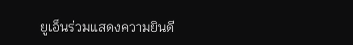ยูเอ็นร่วมแสดงความยินดี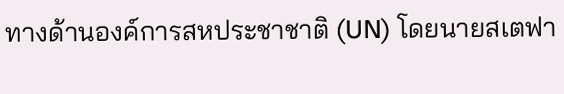ทางด้านองค์การสหประชาชาติ (UN) โดยนายสเตฟา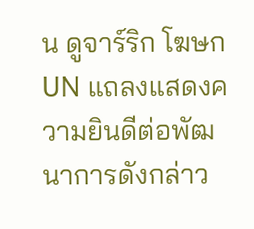น ดูจาร์ริก โฆษกUN แถลงแสดงความยินดีต่อพัฒนาการดังกล่าว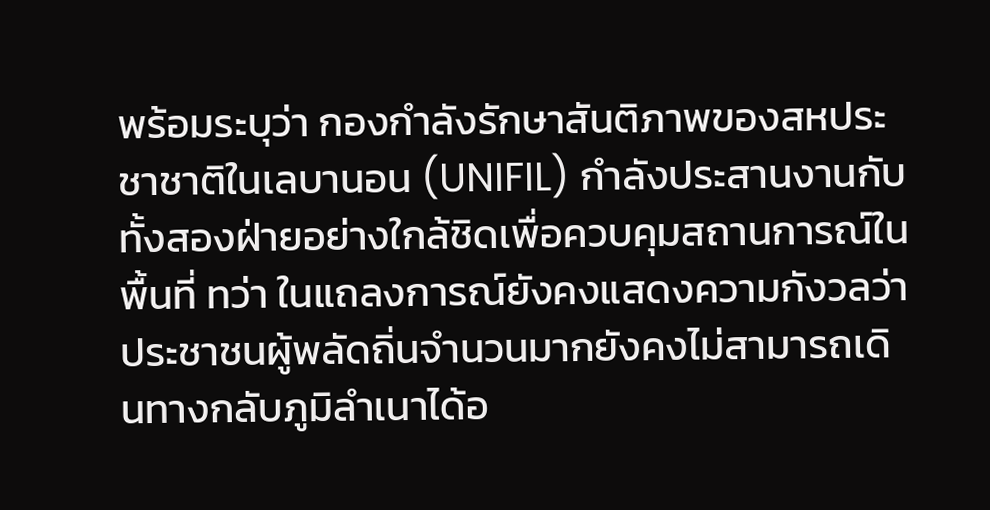พร้อมระบุว่า กองกำลังรักษาสันติภาพของสหประชาชาติในเลบานอน (UNIFIL) กำลังประสานงานกับทั้งสองฝ่ายอย่างใกล้ชิดเพื่อควบคุมสถานการณ์ในพื้นที่ ทว่า ในแถลงการณ์ยังคงแสดงความกังวลว่า ประชาชนผู้พลัดถิ่นจำนวนมากยังคงไม่สามารถเดินทางกลับภูมิลำเนาได้อ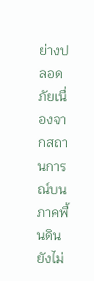ย่างปลอดภัยเนื่องจากสถานการณ์บนภาคพื้นดินยังไม่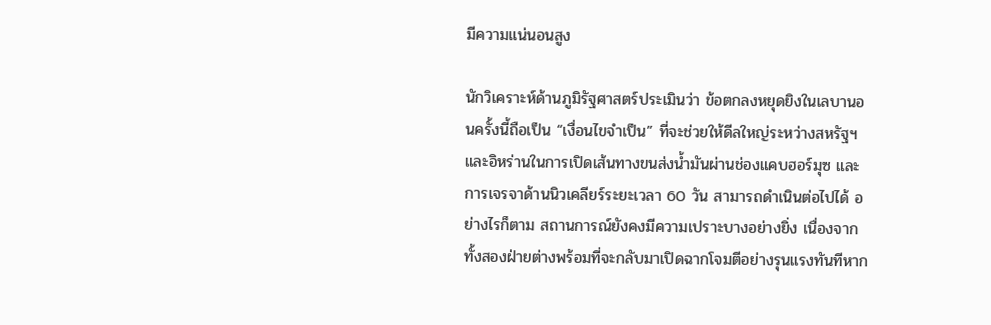มีความแน่นอนสูง

นักวิเคราะห์ด้านภูมิรัฐศาสตร์ประเมินว่า ข้อตกลงหยุดยิงในเลบานอนครั้งนี้ถือเป็น “เงื่อนไขจำเป็น” ที่จะช่วยให้ดีลใหญ่ระหว่างสหรัฐฯ และอิหร่านในการเปิดเส้นทางขนส่งน้ำมันผ่านช่องแคบฮอร์มุซ และการเจรจาด้านนิวเคลียร์ระยะเวลา 60 วัน สามารถดำเนินต่อไปได้ อย่างไรก็ตาม สถานการณ์ยังคงมีความเปราะบางอย่างยิ่ง เนื่องจากทั้งสองฝ่ายต่างพร้อมที่จะกลับมาเปิดฉากโจมตีอย่างรุนแรงทันทีหาก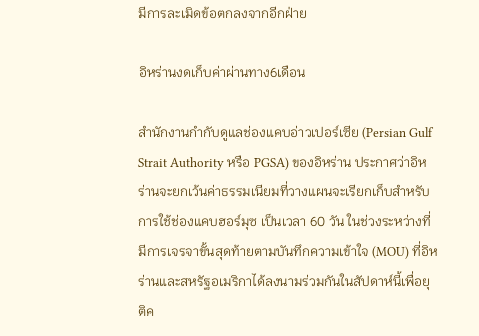มีการละเมิดข้อตกลงจากอีกฝ่าย

อิหร่านงดเก็บค่าผ่านทาง6เดือน

สำนักงานกำกับดูแลช่องแคบอ่าวเปอร์เซีย (Persian Gulf Strait Authority หรือ PGSA) ของอิหร่าน ประกาศว่าอิหร่านจะยกเว้นค่าธรรมเนียมที่วางแผนจะเรียกเก็บสำหรับการใช้ช่องแคบฮอร์มุซ เป็นเวลา 60 วัน ในช่วงระหว่างที่มีการเจรจาขั้นสุดท้ายตามบันทึกความเข้าใจ (MOU) ที่อิหร่านและสหรัฐอเมริกาได้ลงนามร่วมกันในสัปดาห์นี้เพื่อยุติค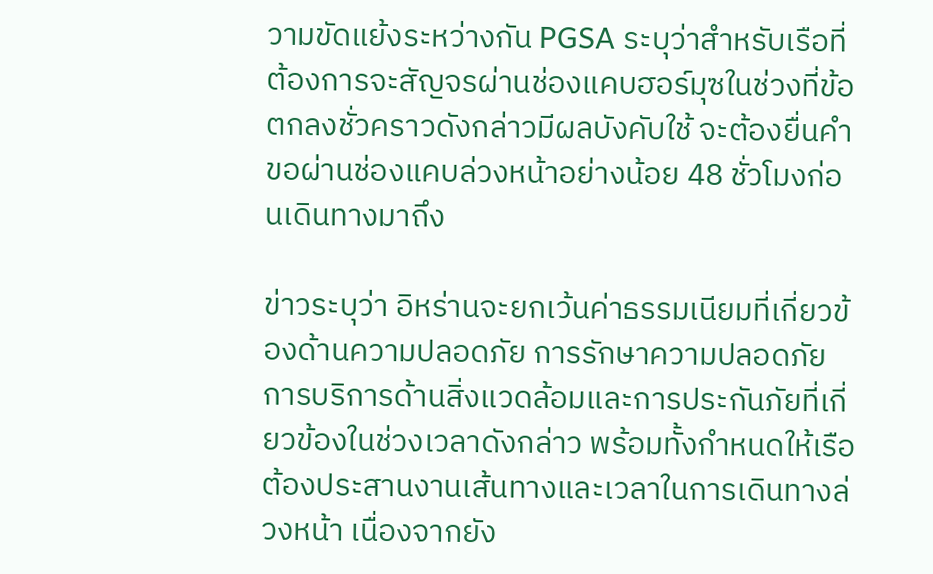วามขัดแย้งระหว่างกัน PGSA ระบุว่าสำหรับเรือที่ต้องการจะสัญจรผ่านช่องแคบฮอร์มุซในช่วงที่ข้อตกลงชั่วคราวดังกล่าวมีผลบังคับใช้ จะต้องยื่นคำขอผ่านช่องแคบล่วงหน้าอย่างน้อย 48 ชั่วโมงก่อนเดินทางมาถึง

ข่าวระบุว่า อิหร่านจะยกเว้นค่าธรรมเนียมที่เกี่ยวข้องด้านความปลอดภัย การรักษาความปลอดภัย การบริการด้านสิ่งแวดล้อมและการประกันภัยที่เกี่ยวข้องในช่วงเวลาดังกล่าว พร้อมทั้งกำหนดให้เรือต้องประสานงานเส้นทางและเวลาในการเดินทางล่วงหน้า เนื่องจากยัง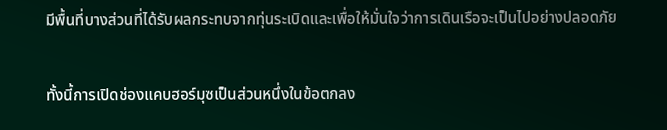มีพื้นที่บางส่วนที่ได้รับผลกระทบจากทุ่นระเบิดและเพื่อให้มั่นใจว่าการเดินเรือจะเป็นไปอย่างปลอดภัย

ทั้งนี้การเปิดช่องแคบฮอร์มุซเป็นส่วนหนึ่งในข้อตกลง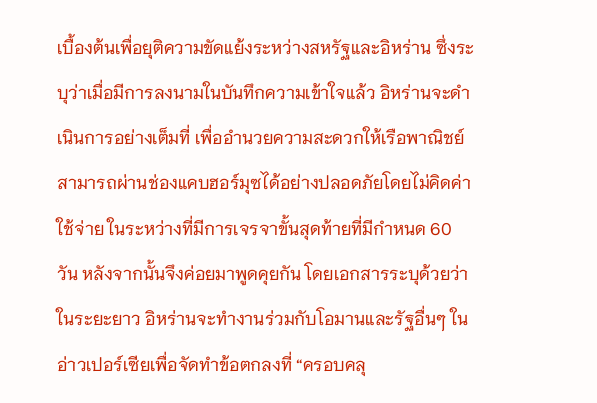เบื้องต้นเพื่อยุติความขัดแย้งระหว่างสหรัฐและอิหร่าน ซึ่งระบุว่าเมื่อมีการลงนามในบันทึกความเข้าใจแล้ว อิหร่านจะดำเนินการอย่างเต็มที่ เพื่ออำนวยความสะดวกให้เรือพาณิชย์สามารถผ่านช่องแคบฮอร์มุซได้อย่างปลอดภัยโดยไม่คิดค่าใช้จ่าย ในระหว่างที่มีการเจรจาขั้นสุดท้ายที่มีกำหนด 60 วัน หลังจากนั้นจึงค่อยมาพูดคุยกัน โดยเอกสารระบุด้วยว่า ในระยะยาว อิหร่านจะทำงานร่วมกับโอมานและรัฐอื่นๆ ในอ่าวเปอร์เซียเพื่อจัดทำข้อตกลงที่ “ครอบคลุ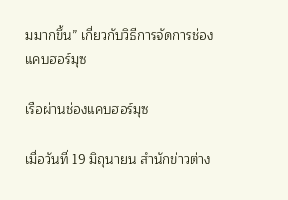มมากขึ้น” เกี่ยวกับวิธีการจัดการช่องแคบฮอร์มุซ

เรือผ่านช่องแคบฮอร์มุซ

เมื่อวันที่ 19 มิถุนายน สำนักข่าวต่าง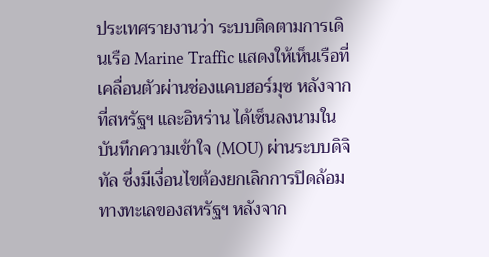ประเทศรายงานว่า ระบบติดตามการเดินเรือ Marine Traffic แสดงให้เห็นเรือที่เคลื่อนตัวผ่านช่องแคบฮอร์มุซ หลังจากที่สหรัฐฯ และอิหร่าน ได้เซ็นลงนามในบันทึกความเข้าใจ (MOU) ผ่านระบบดิจิทัล ซึ่งมีเงื่อนไขต้องยกเลิกการปิดล้อมทางทะเลของสหรัฐฯ หลังจาก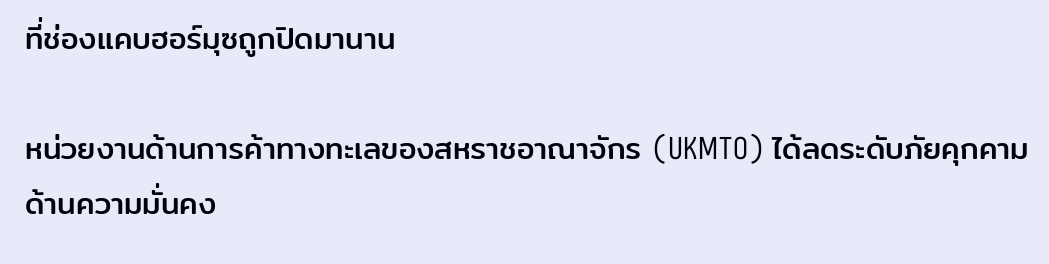ที่ช่องแคบฮอร์มุซถูกปิดมานาน

หน่วยงานด้านการค้าทางทะเลของสหราชอาณาจักร (UKMTO) ได้ลดระดับภัยคุกคามด้านความมั่นคง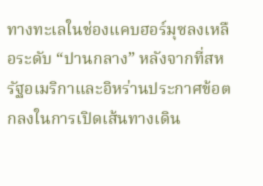ทางทะเลในช่องแคบฮอร์มุซลงเหลือระดับ “ปานกลาง” หลังจากที่สหรัฐอเมริกาและอิหร่านประกาศข้อตกลงในการเปิดเส้นทางเดิน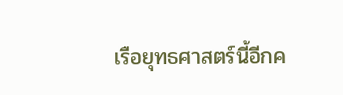เรือยุทธศาสตร์นี้อีกค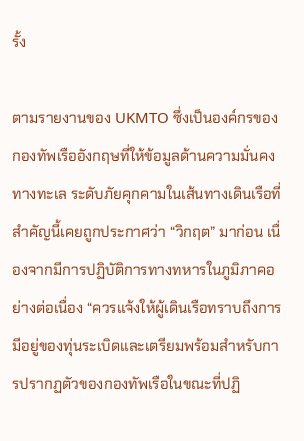รั้ง

ตามรายงานของ UKMTO ซึ่งเป็นองค์กรของกองทัพเรืออังกฤษที่ให้ข้อมูลด้านความมั่นคงทางทะเล ระดับภัยคุกคามในเส้นทางเดินเรือที่สำคัญนี้เคยถูกประกาศว่า “วิกฤต” มาก่อน เนื่องจากมีการปฏิบัติการทางทหารในภูมิภาคอย่างต่อเนื่อง “ควรแจ้งให้ผู้เดินเรือทราบถึงการมีอยู่ของทุ่นระเบิดและเตรียมพร้อมสำหรับการปรากฏตัวของกองทัพเรือในขณะที่ปฏิ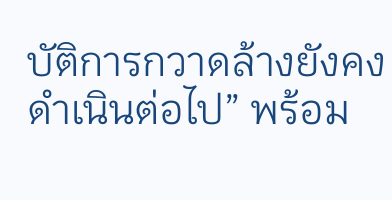บัติการกวาดล้างยังคงดำเนินต่อไป” พร้อม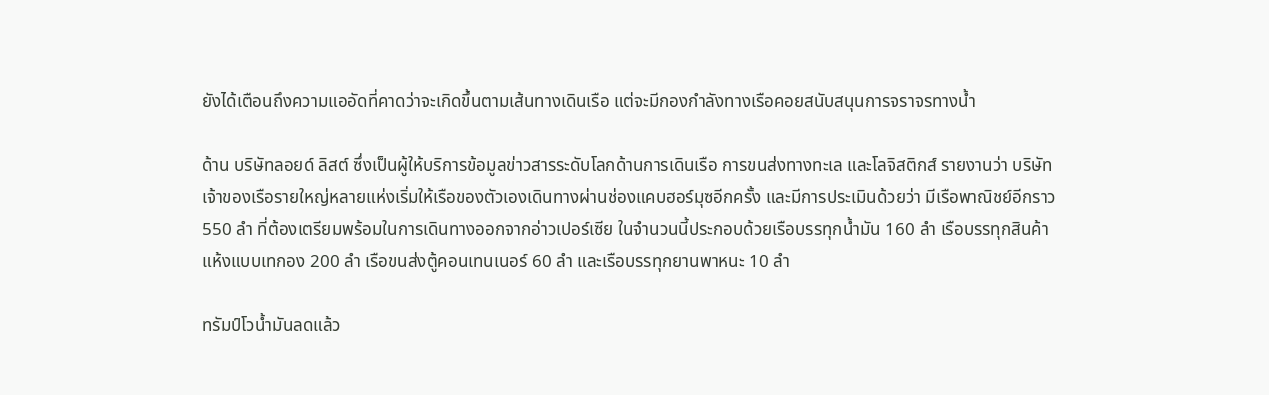ยังได้เตือนถึงความแออัดที่คาดว่าจะเกิดขึ้นตามเส้นทางเดินเรือ แต่จะมีกองกำลังทางเรือคอยสนับสนุนการจราจรทางน้ำ

ด้าน บริษัทลอยด์ ลิสต์ ซึ่งเป็นผู้ให้บริการข้อมูลข่าวสารระดับโลกด้านการเดินเรือ การขนส่งทางทะเล และโลจิสติกส์ รายงานว่า บริษัทเจ้าของเรือรายใหญ่หลายแห่งเริ่มให้เรือของตัวเองเดินทางผ่านช่องแคบฮอร์มุซอีกครั้ง และมีการประเมินด้วยว่า มีเรือพาณิชย์อีกราว 550 ลำ ที่ต้องเตรียมพร้อมในการเดินทางออกจากอ่าวเปอร์เซีย ในจำนวนนี้ประกอบด้วยเรือบรรทุกน้ำมัน 160 ลำ เรือบรรทุกสินค้าแห้งแบบเทกอง 200 ลำ เรือขนส่งตู้คอนเทนเนอร์ 60 ลำ และเรือบรรทุกยานพาหนะ 10 ลำ

ทรัมป์โวน้ำมันลดแล้ว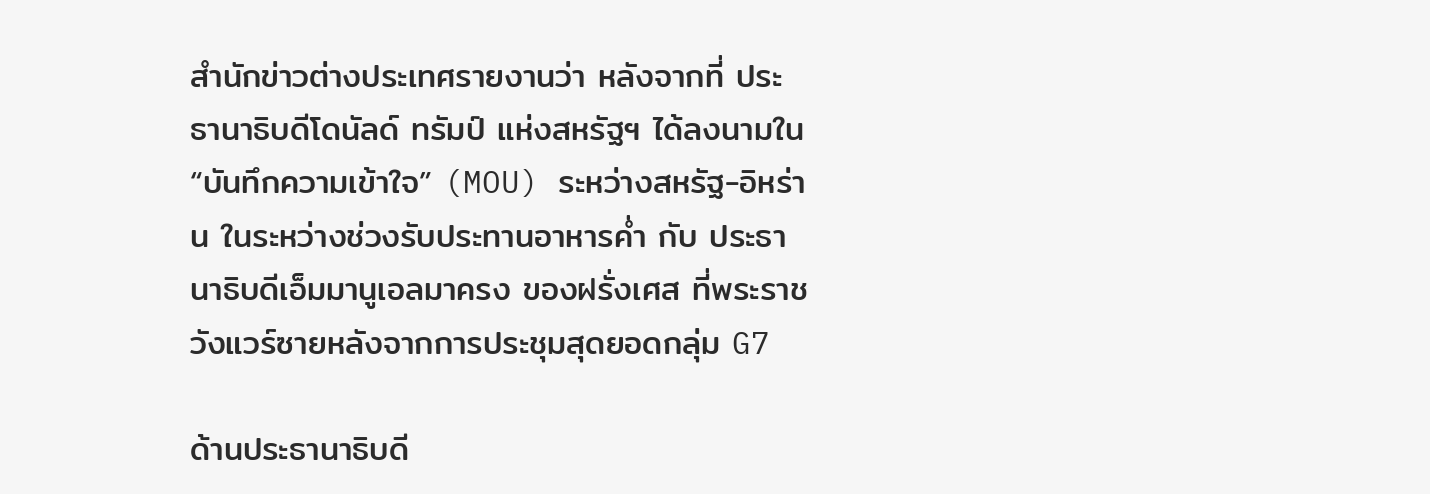สำนักข่าวต่างประเทศรายงานว่า หลังจากที่ ประธานาธิบดีโดนัลด์ ทรัมป์ แห่งสหรัฐฯ ได้ลงนามใน “บันทึกความเข้าใจ” (MOU) ระหว่างสหรัฐ-อิหร่าน ในระหว่างช่วงรับประทานอาหารค่ำ กับ ประธานาธิบดีเอ็มมานูเอลมาครง ของฝรั่งเศส ที่พระราชวังแวร์ซายหลังจากการประชุมสุดยอดกลุ่ม G7

ด้านประธานาธิบดี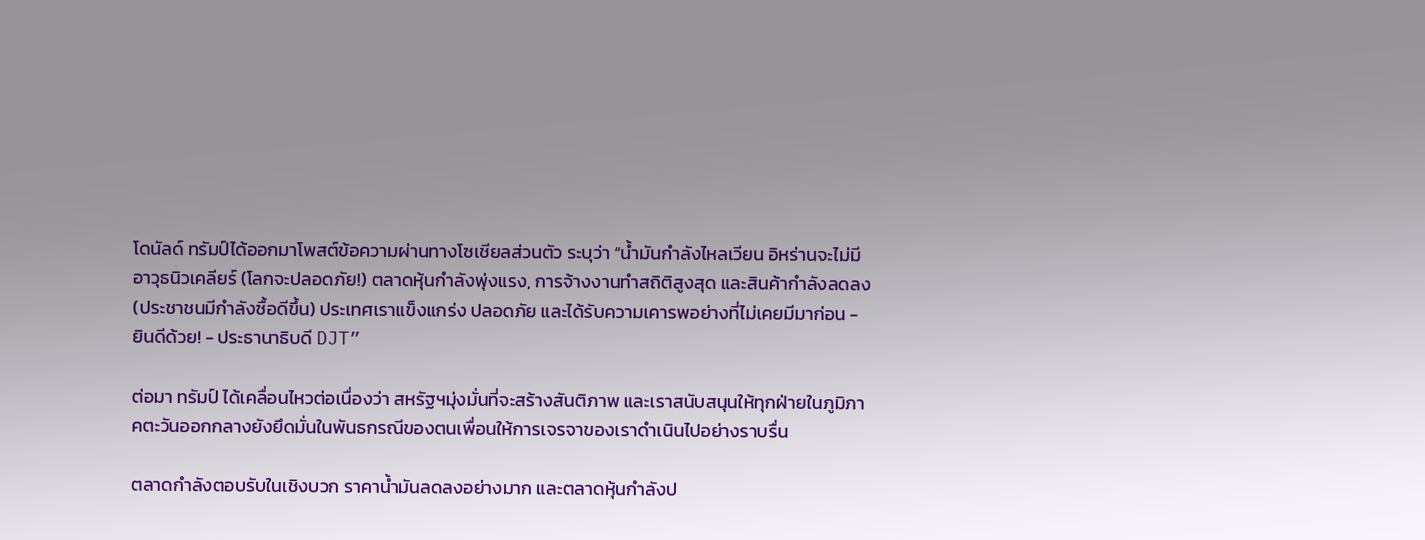โดนัลด์ ทรัมป์ได้ออกมาโพสต์ข้อความผ่านทางโซเชียลส่วนตัว ระบุว่า “น้ำมันกำลังไหลเวียน อิหร่านจะไม่มีอาวุธนิวเคลียร์ (โลกจะปลอดภัย!) ตลาดหุ้นกำลังพุ่งแรง, การจ้างงานทำสถิติสูงสุด และสินค้ากำลังลดลง (ประชาชนมีกำลังซื้อดีขึ้น) ประเทศเราแข็งแกร่ง ปลอดภัย และได้รับความเคารพอย่างที่ไม่เคยมีมาก่อน - ยินดีด้วย! - ประธานาธิบดี DJT”

ต่อมา ทรัมป์ ได้เคลื่อนไหวต่อเนื่องว่า สหรัฐฯมุ่งมั่นที่จะสร้างสันติภาพ และเราสนับสนุนให้ทุกฝ่ายในภูมิภาคตะวันออกกลางยังยึดมั่นในพันธกรณีของตนเพื่อนให้การเจรจาของเราดำเนินไปอย่างราบรื่น

ตลาดกำลังตอบรับในเชิงบวก ราคาน้ำมันลดลงอย่างมาก และตลาดหุ้นกำลังป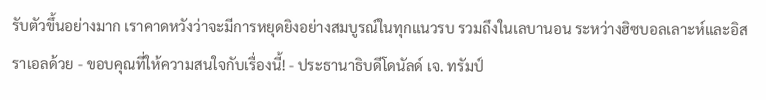รับตัวขึ้นอย่างมาก เราคาดหวังว่าจะมีการหยุดยิงอย่างสมบูรณ์ในทุกแนวรบ รวมถึงในเลบานอน ระหว่างฮิซบอลเลาะห์และอิสราเอลด้วย - ขอบคุณที่ให้ความสนใจกับเรื่องนี้! - ประธานาธิบดีโดนัลด์ เจ. ทรัมป์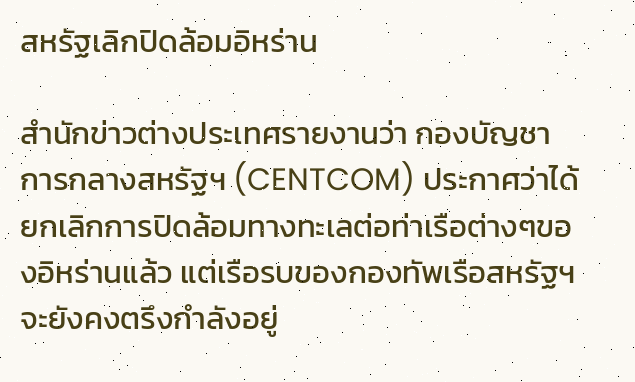สหรัฐเลิกปิดล้อมอิหร่าน

สำนักข่าวต่างประเทศรายงานว่า กองบัญชาการกลางสหรัฐฯ (CENTCOM) ประกาศว่าได้ยกเลิกการปิดล้อมทางทะเลต่อท่าเรือต่างๆของอิหร่านแล้ว แต่เรือรบของกองทัพเรือสหรัฐฯ จะยังคงตรึงกำลังอยู่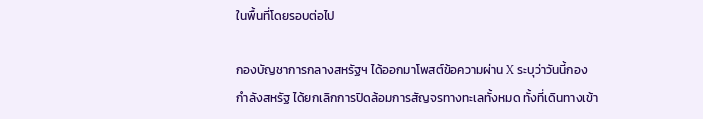ในพื้นที่โดยรอบต่อไป

กองบัญชาการกลางสหรัฐฯ ได้ออกมาโพสต์ข้อความผ่าน X ระบุว่าวันนี้กองกำลังสหรัฐ ได้ยกเลิกการปิดล้อมการสัญจรทางทะเลทั้งหมด ทั้งที่เดินทางเข้า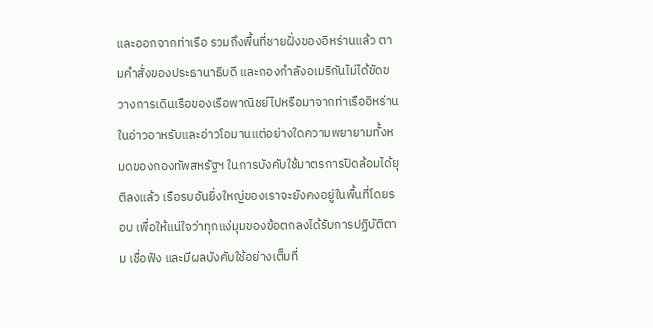และออกจากท่าเรือ รวมถึงพื้นที่ชายฝั่งของอิหร่านแล้ว ตามคำสั่งของประธานาธิบดี และกองกำลังอเมริกันไม่ได้ขัดขวางการเดินเรือของเรือพาณิชย์ไปหรือมาจากท่าเรืออิหร่านในอ่าวอาหรับและอ่าวโอมานแต่อย่างใดความพยายามทั้งหมดของกองทัพสหรัฐฯ ในการบังคับใช้มาตรการปิดล้อมได้ยุติลงแล้ว เรือรบอันยิ่งใหญ่ของเราจะยังคงอยู่ในพื้นที่โดยรอบ เพื่อให้แน่ใจว่าทุกแง่มุมของข้อตกลงได้รับการปฏิบัติตาม เชื่อฟัง และมีผลบังคับใช้อย่างเต็มที่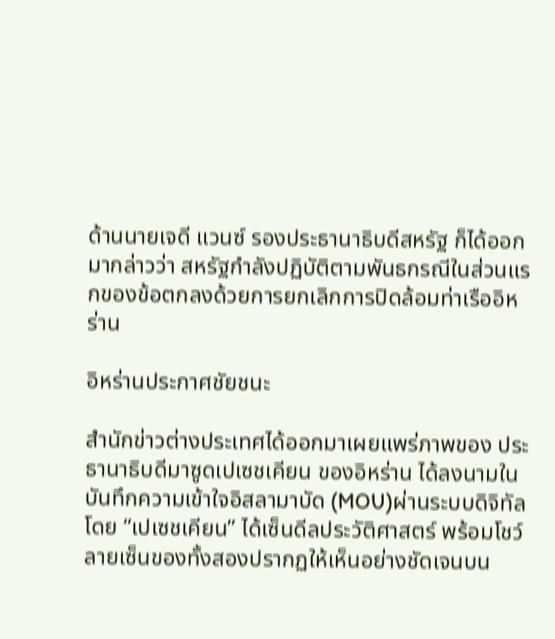ด้านนายเจดี แวนซ์ รองประธานาธิบดีสหรัฐ ก็ได้ออกมากล่าวว่า สหรัฐกำลังปฏิบัติตามพันธกรณีในส่วนแรกของข้อตกลงด้วยการยกเลิกการปิดล้อมท่าเรืออิหร่าน

อิหร่านประกาศชัยชนะ

สำนักข่าวต่างประเทศได้ออกมาเผยแพร่ภาพของ ประธานาธิบดีมาซูดเปเซชเคียน ของอิหร่าน ได้ลงนามในบันทึกความเข้าใจอิสลามาบัด (MOU)ผ่านระบบดิจิทัล โดย “เปเซชเคียน” ได้เซ็นดีลประวัติศาสตร์ พร้อมโชว์ลายเซ็นของทั้งสองปรากฏให้เห็นอย่างชัดเจนบน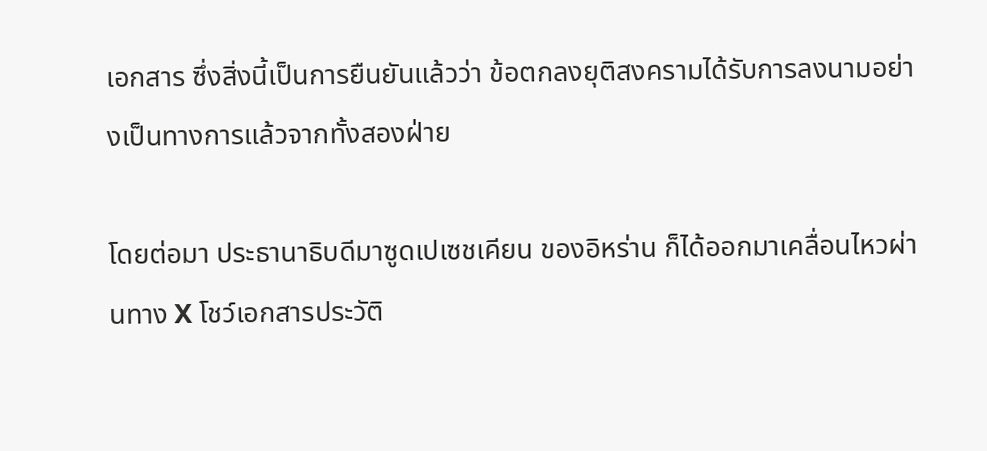เอกสาร ซึ่งสิ่งนี้เป็นการยืนยันแล้วว่า ข้อตกลงยุติสงครามได้รับการลงนามอย่างเป็นทางการแล้วจากทั้งสองฝ่าย

โดยต่อมา ประธานาธิบดีมาซูดเปเซชเคียน ของอิหร่าน ก็ได้ออกมาเคลื่อนไหวผ่านทาง X โชว์เอกสารประวัติ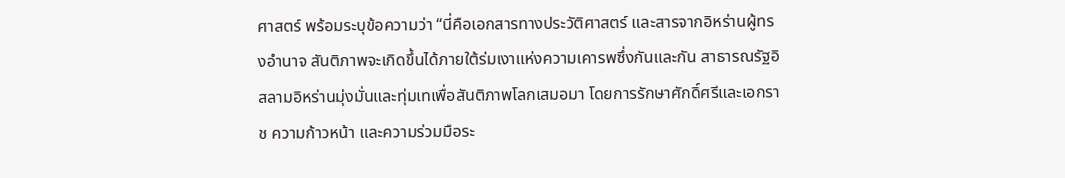ศาสตร์ พร้อมระบุข้อความว่า “นี่คือเอกสารทางประวัติศาสตร์ และสารจากอิหร่านผู้ทรงอำนาจ สันติภาพจะเกิดขึ้นได้ภายใต้ร่มเงาแห่งความเคารพซึ่งกันและกัน สาธารณรัฐอิสลามอิหร่านมุ่งมั่นและทุ่มเทเพื่อสันติภาพโลกเสมอมา โดยการรักษาศักดิ์ศรีและเอกราช ความก้าวหน้า และความร่วมมือระ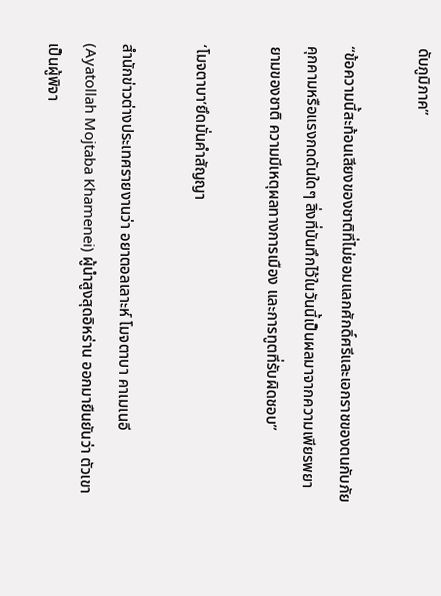ดับภูมิภาค”

“ข้อความนี้สะท้อนเสียงของชาติที่ไม่ยอมแลกศักดิ์ศรีและเอกราชของตนกับภัยคุกคามหรือแรงกดดันใดๆ สิ่งที่บันทึกไว้ในวันนี้เป็นผลมาจากความเพียรพยายามของชาติ ความมีเหตุผลทางการเมือง และการทูตที่รับผิดชอบ”

‘โมจตาบา’ยึดมั่นคำสัญญา

สำนักข่าวต่างประเทศรายงานว่า อยาตอลเลาะห์ โมจตาบา คาเมเนอี (Ayatollah Mojtaba Khamenei) ผู้นำสูงสุดอิหร่าน ออกมายืนยันว่า ตัวเขาเป็นผู้พิจา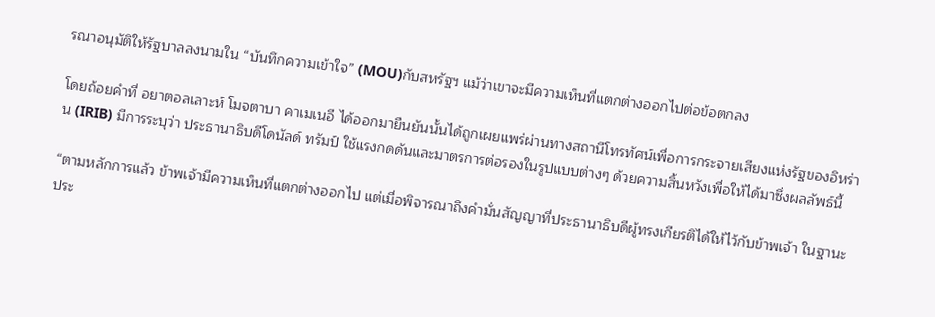รณาอนุมัติให้รัฐบาลลงนามใน “บันทึกความเข้าใจ” (MOU)กับสหรัฐฯ แม้ว่าเขาจะมีความเห็นที่แตกต่างออกไปต่อข้อตกลง

โดยถ้อยคำที่ อยาตอลเลาะห์ โมจตาบา คาเมเนอี ได้ออกมายืนยันนั้นได้ถูกเผยแพร่ผ่านทางสถานีโทรทัศน์เพื่อการกระจายเสียงแห่งรัฐของอิหร่าน (IRIB) มีการระบุว่า ประธานาธิบดีโดนัลด์ ทรัมป์ ใช้แรงกดดันและมาตรการต่อรองในรูปแบบต่างๆ ด้วยความสิ้นหวังเพื่อให้ได้มาซึ่งผลลัพธ์นี้

“ตามหลักการแล้ว ข้าพเจ้ามีความเห็นที่แตกต่างออกไป แต่เมื่อพิจารณาถึงคำมั่นสัญญาที่ประธานาธิบดีผู้ทรงเกียรติได้ให้ไว้กับข้าพเจ้า ในฐานะประ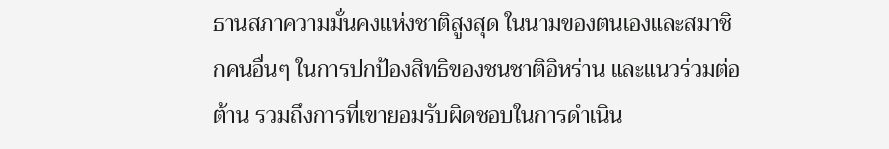ธานสภาความมั่นคงแห่งชาติสูงสุด ในนามของตนเองและสมาชิกคนอื่นๆ ในการปกป้องสิทธิของชนชาติอิหร่าน และแนวร่วมต่อต้าน รวมถึงการที่เขายอมรับผิดชอบในการดำเนิน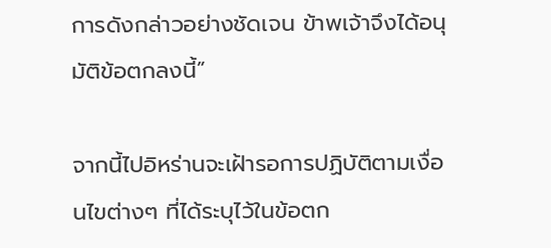การดังกล่าวอย่างชัดเจน ข้าพเจ้าจึงได้อนุมัติข้อตกลงนี้”

จากนี้ไปอิหร่านจะเฝ้ารอการปฏิบัติตามเงื่อนไขต่างๆ ที่ได้ระบุไว้ในข้อตก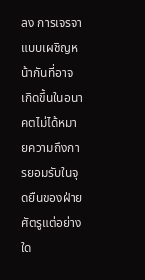ลง การเจรจาแบบเผชิญหน้ากันที่อาจเกิดขึ้นในอนาคตไม่ได้หมายความถึงการยอมรับในจุดยืนของฝ่ายศัตรูแต่อย่างใด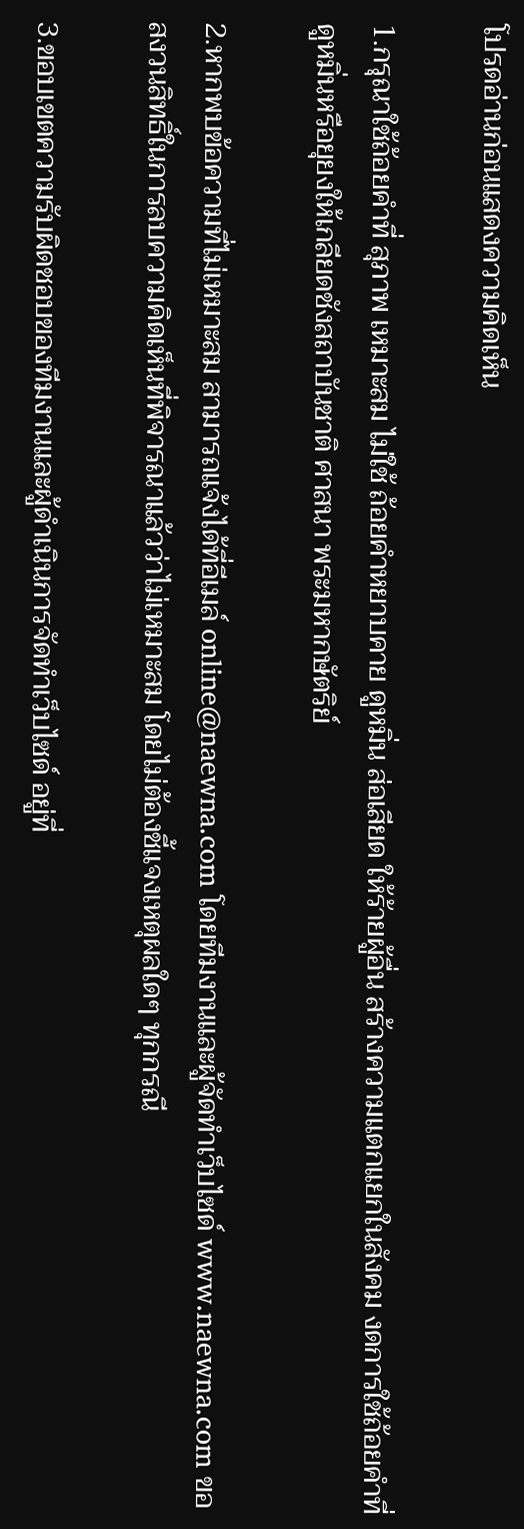โปรดอ่านก่อนแสดงความคิดเห็น

1.กรุณาใช้ถ้อยคำที่ สุภาพ เหมาะสม ไม่ใช้ ถ้อยคำหยาบคาย ดูหมิ่น ส่อเสียด ให้ร้ายผู้อื่น สร้างความแตกแยกในสังคม งดการใช้ถ้อยคำที่ดูหมิ่นหรือยุยงให้เกลียดชังสถาบันชาติ ศาสนา พระมหากษัตริย์

2.หากพบข้อความที่ไม่เหมาะสม สามารถแจ้งได้ที่อีเมล์ online@naewna.com โดยทีมงานและผู้จัดทำเว็บไซด์ www.naewna.com ขอสงวนสิทธิ์ในการลบความคิดเห็นที่พิจารณาแล้วว่าไม่เหมาะสม โดยไม่ต้องชี้แจงเหตุผลใดๆ ทุกกรณี

3.ขอบเขตความรับผิดชอบของทีมงานและผู้ดำเนินการจัดทำเว็บไซด์ อยู่ที่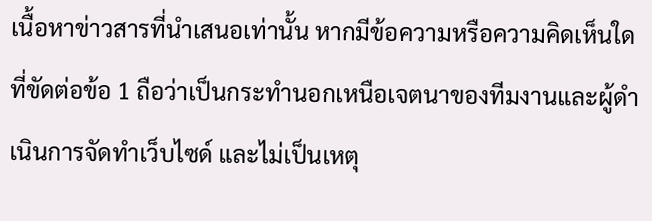เนื้อหาข่าวสารที่นำเสนอเท่านั้น หากมีข้อความหรือความคิดเห็นใดที่ขัดต่อข้อ 1 ถือว่าเป็นกระทำนอกเหนือเจตนาของทีมงานและผู้ดำเนินการจัดทำเว็บไซด์ และไม่เป็นเหตุ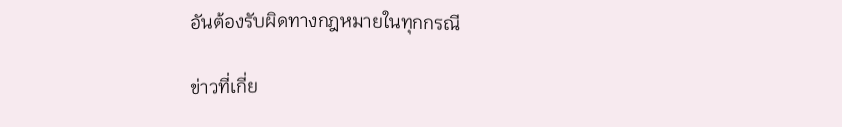อันต้องรับผิดทางกฎหมายในทุกกรณี

ข่าวที่เกี่ย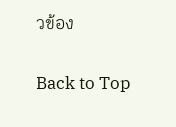วข้อง

Back to Top